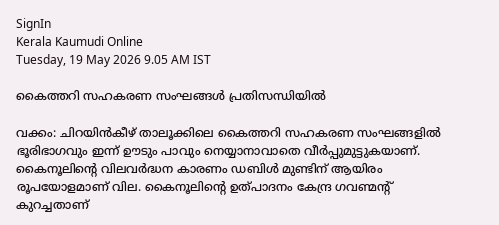SignIn
Kerala Kaumudi Online
Tuesday, 19 May 2026 9.05 AM IST

കൈത്തറി സഹകരണ സംഘങ്ങൾ പ്രതിസന്ധിയിൽ

വക്കം: ചിറയിൻകീഴ് താലൂക്കിലെ കൈത്തറി സഹകരണ സംഘങ്ങളിൽ ഭൂരിഭാഗവും ഇന്ന് ഊടും പാവും നെയ്യാനാവാതെ വീർപ്പുമുട്ടുകയാണ്. കൈനൂലിന്റെ വിലവർദ്ധന കാരണം ഡബിൾ മുണ്ടിന് ആയിരം രൂപയോളമാണ് വില. കൈനൂലിന്റെ ഉത്പാദനം കേന്ദ്ര ഗവണ്മന്റ് കുറച്ചതാണ്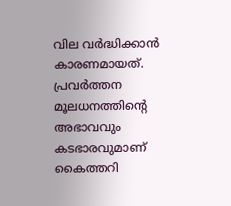വില വർദ്ധിക്കാൻ കാരണമായത്. പ്രവർത്തന മൂലധനത്തിന്റെ അഭാവവും കടഭാരവുമാണ് കൈത്തറി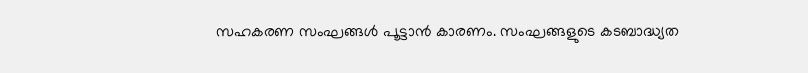സഹകരണ സംഘങ്ങൾ പൂട്ടാൻ കാരണം. സംഘങ്ങളുടെ കടബാദ്ധ്യത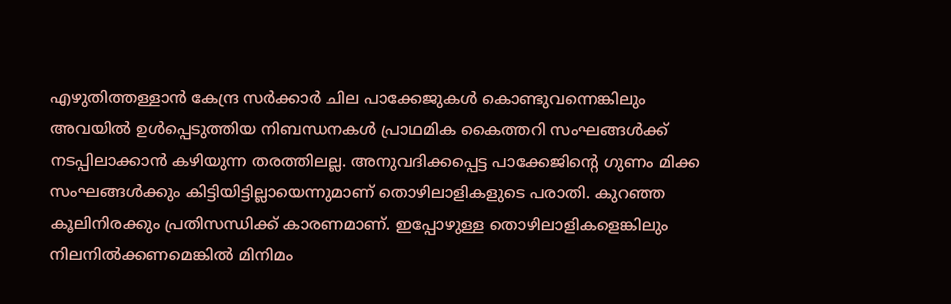എഴുതിത്തള്ളാൻ കേന്ദ്ര സർക്കാർ ചില പാക്കേജുകൾ കൊണ്ടുവന്നെങ്കിലും അവയിൽ ഉൾപ്പെടുത്തിയ നിബന്ധനകൾ പ്രാഥമിക കൈത്തറി സംഘങ്ങൾക്ക് നടപ്പിലാക്കാൻ കഴിയുന്ന തരത്തിലല്ല. അനുവദിക്കപ്പെട്ട പാക്കേജിന്റെ ഗുണം മിക്ക സംഘങ്ങൾക്കും കിട്ടിയിട്ടില്ലായെന്നുമാണ് തൊഴിലാളികളുടെ പരാതി. കുറഞ്ഞ കൂലിനിരക്കും പ്രതിസന്ധിക്ക് കാരണമാണ്. ഇപ്പോഴുള്ള തൊഴിലാളികളെങ്കിലും നിലനിൽക്കണമെങ്കിൽ മിനിമം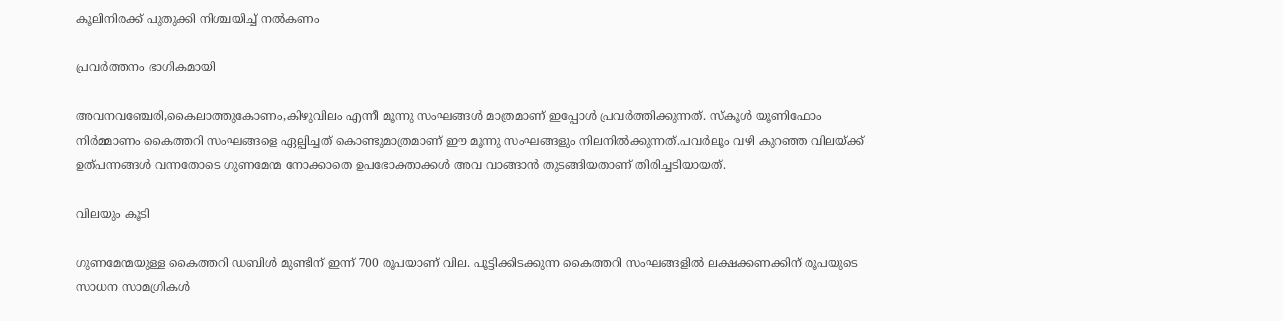കൂലിനിരക്ക് പുതുക്കി നിശ്ചയിച്ച് നൽകണം

പ്രവർത്തനം ഭാഗികമായി

അവനവഞ്ചേരി,കൈലാത്തുകോണം,കിഴുവിലം എന്നീ മൂന്നു സംഘങ്ങൾ മാത്രമാണ് ഇപ്പോൾ പ്രവർത്തിക്കുന്നത്. സ്കൂൾ യൂണിഫോം നിർമ്മാണം കൈത്തറി സംഘങ്ങളെ ഏല്പിച്ചത് കൊണ്ടുമാത്രമാണ് ഈ മൂന്നു സംഘങ്ങളും നിലനിൽക്കുന്നത്.പവർലൂം വഴി കുറഞ്ഞ വിലയ്ക്ക് ഉത്പന്നങ്ങൾ വന്നതോടെ ഗുണമേന്മ നോക്കാതെ ഉപഭോക്താക്കൾ അവ വാങ്ങാൻ തുടങ്ങിയതാണ് തിരിച്ചടിയായത്.

വിലയും കൂടി

ഗുണമേന്മയുള്ള കൈത്തറി ഡബിൾ മുണ്ടിന് ഇന്ന് 700 രൂപയാണ് വില. പൂട്ടിക്കിടക്കുന്ന കൈത്തറി സംഘങ്ങളിൽ ലക്ഷക്കണക്കിന് രൂപയുടെ സാധന സാമഗ്രികൾ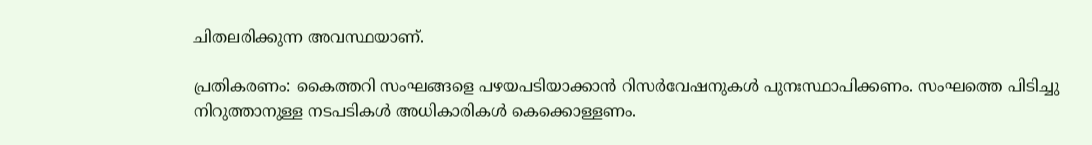ചിതലരിക്കുന്ന അവസ്ഥയാണ്.

പ്രതികരണം: കൈത്തറി സംഘങ്ങളെ പഴയപടിയാക്കാൻ റിസർവേഷനുകൾ പുനഃസ്ഥാപിക്കണം. സംഘത്തെ പിടിച്ചു നിറുത്താനുള്ള നടപടികൾ അധികാരികൾ കെക്കൊള്ളണം.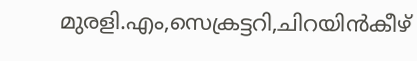മുരളി.എം,സെക്രട്ടറി,ചിറയിൻകീഴ്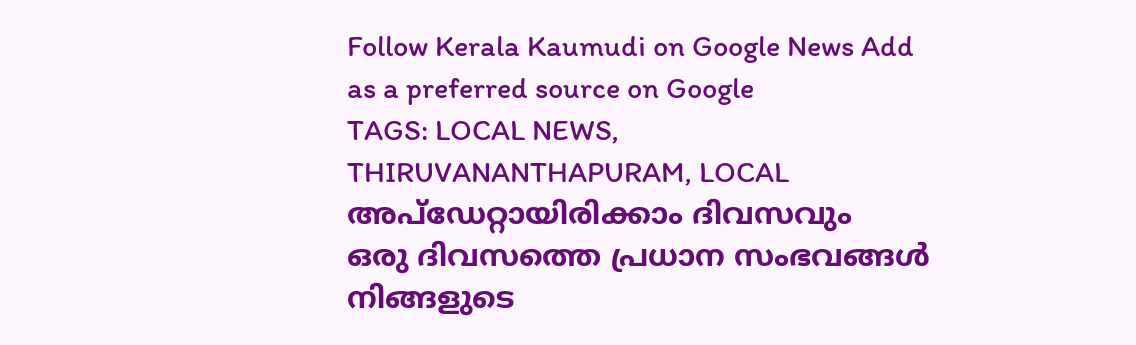Follow Kerala Kaumudi on Google News Add as a preferred source on Google
TAGS: LOCAL NEWS, THIRUVANANTHAPURAM, LOCAL
അപ്ഡേറ്റായിരിക്കാം ദിവസവും
ഒരു ദിവസത്തെ പ്രധാന സംഭവങ്ങൾ നിങ്ങളുടെ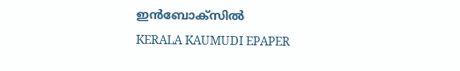ഇൻബോക്സിൽ
KERALA KAUMUDI EPAPER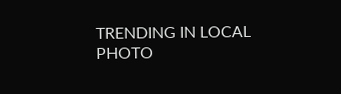TRENDING IN LOCAL
PHOTO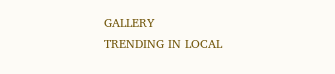GALLERY
TRENDING IN LOCAL